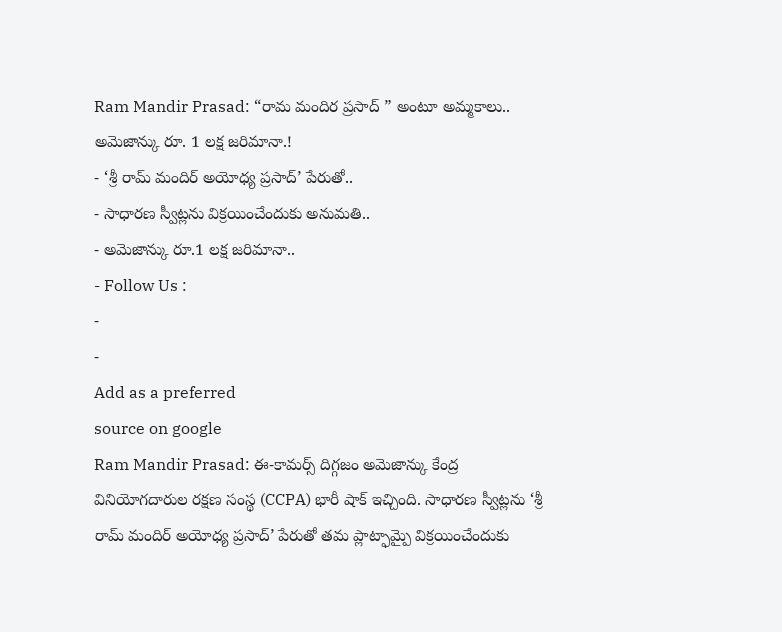Ram Mandir Prasad: “రామ మందిర ప్రసాద్ ” అంటూ అమ్మకాలు.. అమెజాన్కు రూ. 1 లక్ష జరిమానా.!
- ‘శ్రీ రామ్ మందిర్ అయోధ్య ప్రసాద్’ పేరుతో..
- సాధారణ స్వీట్లను విక్రయించేందుకు అనుమతి..
- అమెజాన్కు రూ.1 లక్ష జరిమానా..
- Follow Us :
-
-
Add as a preferred
source on google
Ram Mandir Prasad: ఈ-కామర్స్ దిగ్గజం అమెజాన్కు కేంద్ర వినియోగదారుల రక్షణ సంస్థ (CCPA) భారీ షాక్ ఇచ్చింది. సాధారణ స్వీట్లను ‘శ్రీ రామ్ మందిర్ అయోధ్య ప్రసాద్’ పేరుతో తమ ప్లాట్ఫామ్పై విక్రయించేందుకు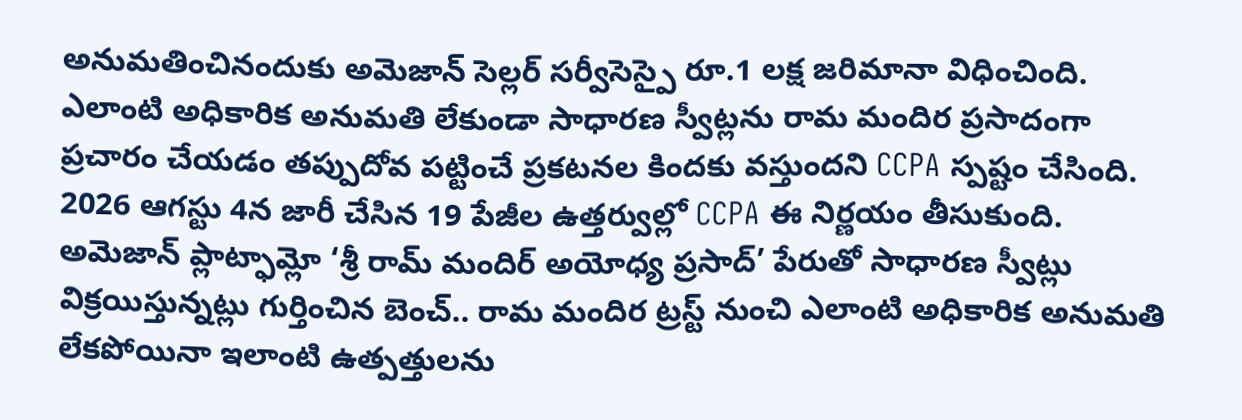అనుమతించినందుకు అమెజాన్ సెల్లర్ సర్వీసెస్పై రూ.1 లక్ష జరిమానా విధించింది. ఎలాంటి అధికారిక అనుమతి లేకుండా సాధారణ స్వీట్లను రామ మందిర ప్రసాదంగా ప్రచారం చేయడం తప్పుదోవ పట్టించే ప్రకటనల కిందకు వస్తుందని CCPA స్పష్టం చేసింది.
2026 ఆగస్టు 4న జారీ చేసిన 19 పేజీల ఉత్తర్వుల్లో CCPA ఈ నిర్ణయం తీసుకుంది. అమెజాన్ ప్లాట్ఫామ్లో ‘శ్రీ రామ్ మందిర్ అయోధ్య ప్రసాద్’ పేరుతో సాధారణ స్వీట్లు విక్రయిస్తున్నట్లు గుర్తించిన బెంచ్.. రామ మందిర ట్రస్ట్ నుంచి ఎలాంటి అధికారిక అనుమతి లేకపోయినా ఇలాంటి ఉత్పత్తులను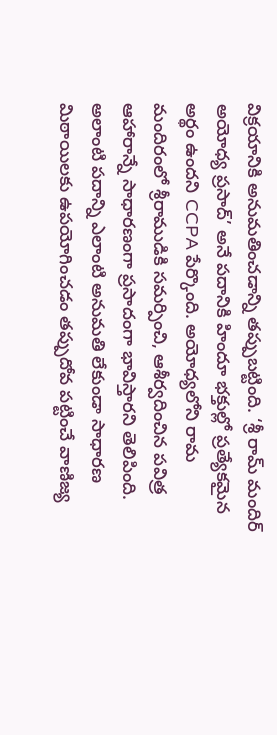విక్రయానికి అనుమతించడాన్ని తప్పుబట్టింది. ‘శ్రీ రామ్ మందిర్ అయోధ్య ప్రసాద్’ అనే పదానికి హిందూ భక్తుల్లో ప్రత్యేకమైన అర్థం ఉందని CCPA పేర్కొంది. అయోధ్యలోని రామ మందిరంలో శ్రీరాముడికి సమర్పించి, ఆశీర్వదించిన పవిత్ర ఆహారాన్నే సాధారణంగా ప్రసాదంగా భావిస్తారని తెలిపింది. అలాంటి పదాన్ని ఎలాంటి అనుమతి లేకుండా సాధారణ మిఠాయిలకు ఉపయోగించడం తప్పుదోవ పట్టించే వాణిజ్య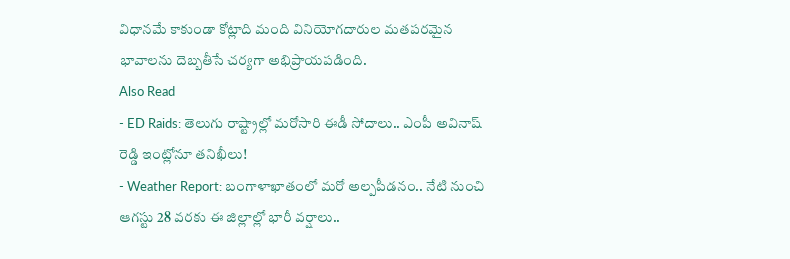విధానమే కాకుండా కోట్లాది మంది వినియోగదారుల మతపరమైన భావాలను దెబ్బతీసే చర్యగా అభిప్రాయపడింది.
Also Read
- ED Raids: తెలుగు రాష్ట్రాల్లో మరోసారి ఈడీ సోదాలు.. ఎంపీ అవినాష్ రెడ్డి ఇంట్లోనూ తనిఖీలు!
- Weather Report: బంగాళాఖాతంలో మరో అల్పపీడనం.. నేటి నుంచి ఆగస్టు 28 వరకు ఈ జిల్లాల్లో భారీ వర్షాలు..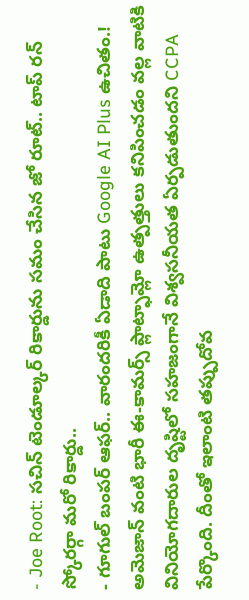- Joe Root: సచిన్ టెండూల్కర్ రికార్డును సమం చేసిన జో రూట్.. టాప్ రన్ స్కోరర్గా మరో రికార్డు..
- గూగుల్ బంపర్ ఆఫర్.. వారందరికీ ఏడాది పాటు Google AI Plus ఉచితం.!
అమెజాన్ వంటి భారీ ఈ-కామర్స్ ప్లాట్ఫామ్లో ఉత్పత్తులు కనిపించడం వల్ల వాటికి వినియోగదారుల దృష్టిలో సహజంగానే విశ్వసనీయత ఏర్పడుతుందని CCPA పేర్కొంది. దీంతో ఇలాంటి తప్పుదోవ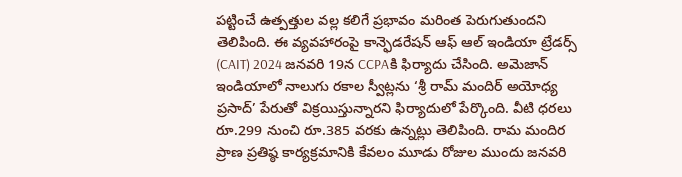పట్టించే ఉత్పత్తుల వల్ల కలిగే ప్రభావం మరింత పెరుగుతుందని తెలిపింది. ఈ వ్యవహారంపై కాన్ఫెడరేషన్ ఆఫ్ ఆల్ ఇండియా ట్రేడర్స్ (CAIT) 2024 జనవరి 19న CCPAకి ఫిర్యాదు చేసింది. అమెజాన్ ఇండియాలో నాలుగు రకాల స్వీట్లను ‘శ్రీ రామ్ మందిర్ అయోధ్య ప్రసాద్’ పేరుతో విక్రయిస్తున్నారని ఫిర్యాదులో పేర్కొంది. వీటి ధరలు రూ.299 నుంచి రూ.385 వరకు ఉన్నట్లు తెలిపింది. రామ మందిర ప్రాణ ప్రతిష్ఠ కార్యక్రమానికి కేవలం మూడు రోజుల ముందు జనవరి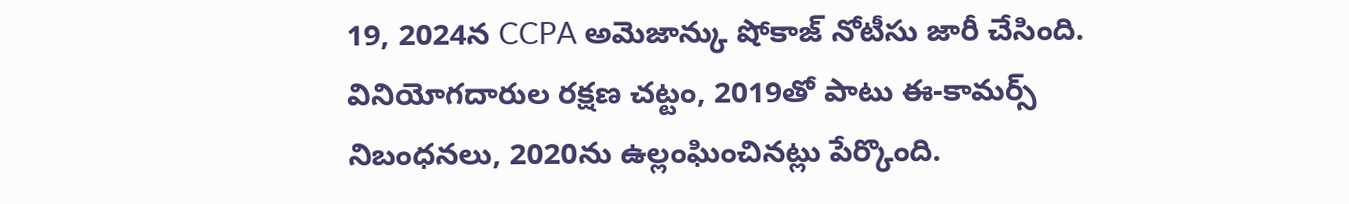19, 2024న CCPA అమెజాన్కు షోకాజ్ నోటీసు జారీ చేసింది. వినియోగదారుల రక్షణ చట్టం, 2019తో పాటు ఈ-కామర్స్ నిబంధనలు, 2020ను ఉల్లంఘించినట్లు పేర్కొంది.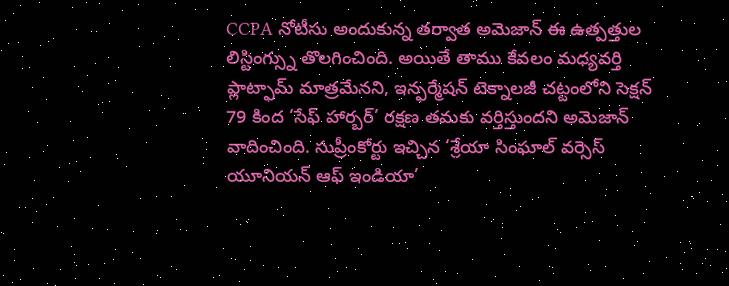CCPA నోటీసు అందుకున్న తర్వాత అమెజాన్ ఈ ఉత్పత్తుల లిస్టింగ్స్ను తొలగించింది. అయితే తాము కేవలం మధ్యవర్తి ప్లాట్ఫామ్ మాత్రమేనని, ఇన్ఫర్మేషన్ టెక్నాలజీ చట్టంలోని సెక్షన్ 79 కింద ‘సేఫ్ హార్బర్’ రక్షణ తమకు వర్తిస్తుందని అమెజాన్ వాదించింది. సుప్రీంకోర్టు ఇచ్చిన ‘శ్రేయా సింఘాల్ వర్సెస్ యూనియన్ ఆఫ్ ఇండియా’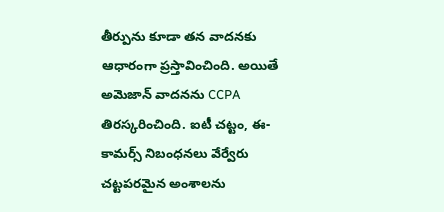తీర్పును కూడా తన వాదనకు ఆధారంగా ప్రస్తావించింది. అయితే అమెజాన్ వాదనను CCPA తిరస్కరించింది. ఐటీ చట్టం, ఈ-కామర్స్ నిబంధనలు వేర్వేరు చట్టపరమైన అంశాలను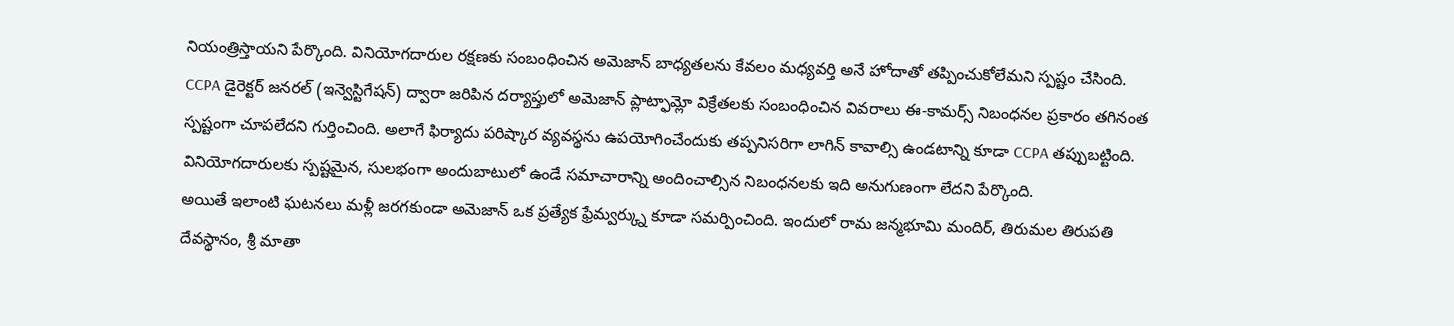నియంత్రిస్తాయని పేర్కొంది. వినియోగదారుల రక్షణకు సంబంధించిన అమెజాన్ బాధ్యతలను కేవలం మధ్యవర్తి అనే హోదాతో తప్పించుకోలేమని స్పష్టం చేసింది.
CCPA డైరెక్టర్ జనరల్ (ఇన్వెస్టిగేషన్) ద్వారా జరిపిన దర్యాప్తులో అమెజాన్ ప్లాట్ఫామ్లో విక్రేతలకు సంబంధించిన వివరాలు ఈ-కామర్స్ నిబంధనల ప్రకారం తగినంత స్పష్టంగా చూపలేదని గుర్తించింది. అలాగే ఫిర్యాదు పరిష్కార వ్యవస్థను ఉపయోగించేందుకు తప్పనిసరిగా లాగిన్ కావాల్సి ఉండటాన్ని కూడా CCPA తప్పుబట్టింది. వినియోగదారులకు స్పష్టమైన, సులభంగా అందుబాటులో ఉండే సమాచారాన్ని అందించాల్సిన నిబంధనలకు ఇది అనుగుణంగా లేదని పేర్కొంది.
అయితే ఇలాంటి ఘటనలు మళ్లీ జరగకుండా అమెజాన్ ఒక ప్రత్యేక ఫ్రేమ్వర్క్ను కూడా సమర్పించింది. ఇందులో రామ జన్మభూమి మందిర్, తిరుమల తిరుపతి దేవస్థానం, శ్రీ మాతా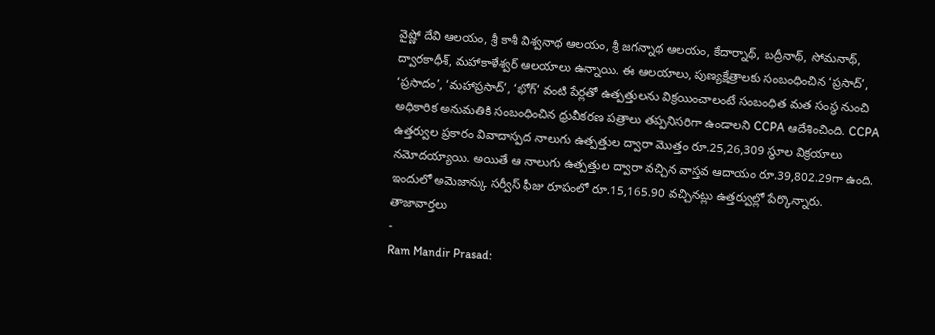వైష్ణో దేవి ఆలయం, శ్రీ కాశీ విశ్వనాథ ఆలయం, శ్రీ జగన్నాథ ఆలయం, కేదార్నాథ్, బద్రీనాథ్, సోమనాథ్, ద్వారకాధీశ్, మహాకాళేశ్వర్ ఆలయాలు ఉన్నాయి. ఈ ఆలయాలు, పుణ్యక్షేత్రాలకు సంబంధించిన ‘ప్రసాద్’, ‘ప్రసాదం’, ‘మహాప్రసాద్’, ‘భోగ్’ వంటి పేర్లతో ఉత్పత్తులను విక్రయించాలంటే సంబంధిత మత సంస్థ నుంచి అధికారిక అనుమతికి సంబంధించిన ధ్రువీకరణ పత్రాలు తప్పనిసరిగా ఉండాలని CCPA ఆదేశించింది. CCPA ఉత్తర్వుల ప్రకారం వివాదాస్పద నాలుగు ఉత్పత్తుల ద్వారా మొత్తం రూ.25,26,309 స్థూల విక్రయాలు నమోదయ్యాయి. అయితే ఆ నాలుగు ఉత్పత్తుల ద్వారా వచ్చిన వాస్తవ ఆదాయం రూ.39,802.29గా ఉంది. ఇందులో అమెజాన్కు సర్వీస్ ఫీజు రూపంలో రూ.15,165.90 వచ్చినట్లు ఉత్తర్వుల్లో పేర్కొన్నారు.
తాజావార్తలు
-
Ram Mandir Prasad: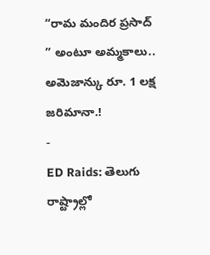“రామ మందిర ప్రసాద్ ” అంటూ అమ్మకాలు.. అమెజాన్కు రూ. 1 లక్ష జరిమానా.!
-
ED Raids: తెలుగు రాష్ట్రాల్లో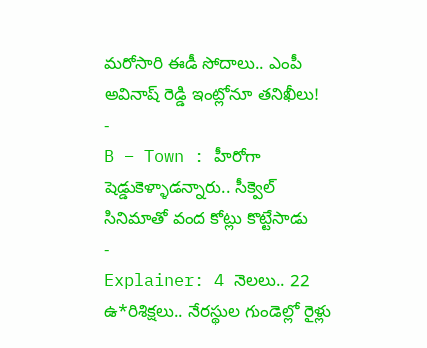మరోసారి ఈడీ సోదాలు.. ఎంపీ అవినాష్ రెడ్డి ఇంట్లోనూ తనిఖీలు!
-
B – Town : హీరోగా షెడ్డుకెళ్ళాడన్నారు.. సీక్వెల్ సినిమాతో వంద కోట్లు కొట్టేసాడు
-
Explainer: 4 నెలలు.. 22 ఉ*రిశిక్షలు.. నేరస్థుల గుండెల్లో రైళ్లు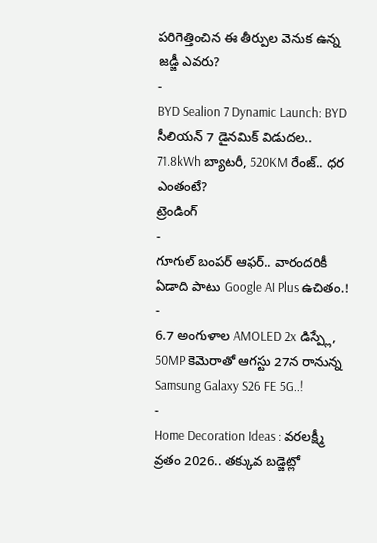పరిగెత్తించిన ఈ తీర్పుల వెనుక ఉన్న జడ్జీ ఎవరు?
-
BYD Sealion 7 Dynamic Launch: BYD సీలియన్ 7 డైనమిక్ విడుదల.. 71.8kWh బ్యాటరీ, 520KM రేంజ్.. ధర ఎంతంటే?
ట్రెండింగ్
-
గూగుల్ బంపర్ ఆఫర్.. వారందరికీ ఏడాది పాటు Google AI Plus ఉచితం.!
-
6.7 అంగుళాల AMOLED 2x డిస్ప్లే, 50MP కెమెరాతో ఆగస్టు 27న రానున్న Samsung Galaxy S26 FE 5G..!
-
Home Decoration Ideas : వరలక్ష్మీ వ్రతం 2026.. తక్కువ బడ్జెట్లో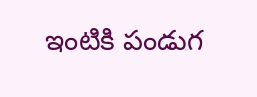ఇంటికి పండుగ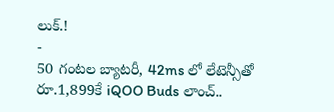లుక్.!
-
50 గంటల బ్యాటరీ, 42ms లో లేటెన్సీతో రూ.1,899కే iQOO Buds లాంచ్..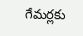గేమర్లకు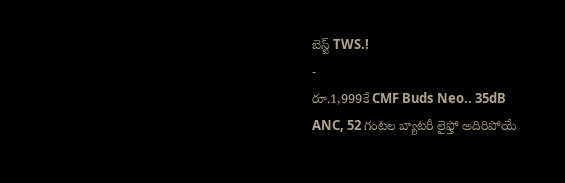బెస్ట్ TWS.!
-
రూ.1,999కే CMF Buds Neo.. 35dB ANC, 52 గంటల బ్యాటరీ లైఫ్తో అదిరిపోయే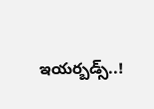ఇయర్బడ్స్..!